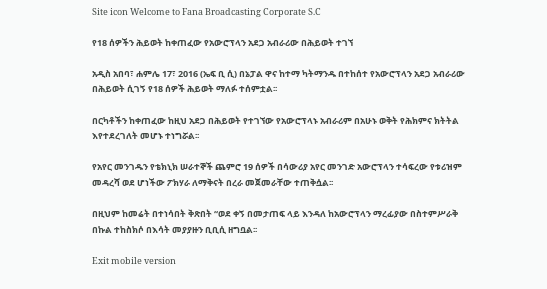Site icon Welcome to Fana Broadcasting Corporate S.C

የ18 ሰዎችን ሕይወት ከቀጠፈው የአውሮፕላን አደጋ አብራሪው በሕይወት ተገኘ

አዲስ አበባ፣ ሐምሌ 17፣ 2016 (ኤፍ ቢ ሲ) በኔፓል ዋና ከተማ ካትማንዱ በተከሰተ የአውሮፕላን አደጋ አብራሪው በሕይወት ሲገኝ የ18 ሰዎች ሕይወት ማለፉ ተሰምቷል፡፡

በርካቶችን ከቀጠፈው ከዚህ አደጋ በሕይወት የተገኘው የአውሮፕላኑ አብራሪም በአሁኑ ወቅት የሕክምና ክትትል እየተደረገለት መሆኑ ተነግሯል፡፡

የአየር መንገዱን የቴክኒክ ሠራተኞች ጨምሮ 19 ሰዎች በሳውሪያ አየር መንገድ አውሮፕላን ተሳፍረው የቱሪዝም መዳረሻ ወደ ሆነችው ፖክሃራ ለማቅናት በረራ መጀመራቸው ተጠቅሷል፡፡

በዚህም ከመሬት በተነሳበት ቅጽበት “ወደ ቀኝ በመታጠፍ ላይ እንዳለ ከአውሮፕላን ማረፊያው በስተምሥራቅ በኩል ተከስክሶ በእሳት መያያዙን ቢቢሲ ዘግቧል፡፡

Exit mobile version